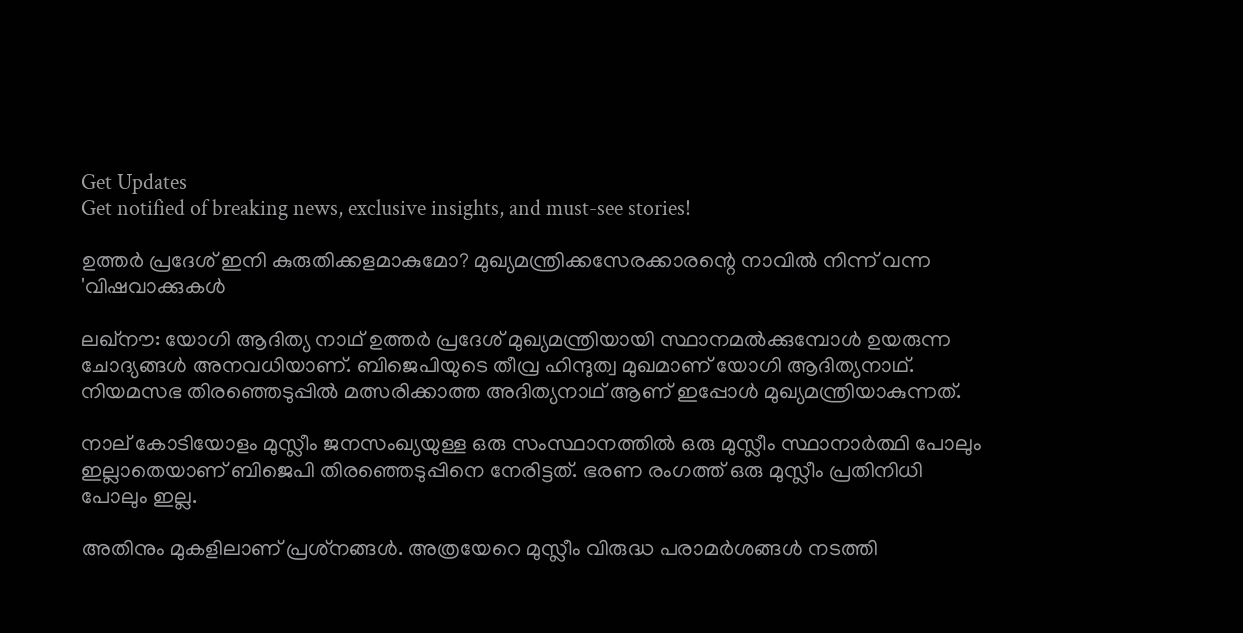Get Updates
Get notified of breaking news, exclusive insights, and must-see stories!

ഉത്തര്‍ പ്രദേശ് ഇനി കുരുതിക്കളമാകുമോ? മുഖ്യമന്ത്രിക്കസേരക്കാരന്റെ നാവില്‍ നിന്ന് വന്ന 'വിഷവാക്കുകള്‍

ലഖ്‌നൗ: യോഗി ആദിത്യ നാഥ് ഉത്തര്‍ പ്രദേശ് മുഖ്യമന്ത്രിയായി സ്ഥാനമല്‍ക്കുമ്പോള്‍ ഉയരുന്ന ചോദ്യങ്ങള്‍ അനവധിയാണ്. ബിജെപിയുടെ തീവ്ര ഹിന്ദുത്വ മുഖമാണ് യോഗി ആദിത്യനാഥ്. നിയമസഭ തിരഞ്ഞെടുപ്പില്‍ മത്സരിക്കാത്ത അദിത്യനാഥ് ആണ് ഇപ്പോള്‍ മുഖ്യമന്ത്രിയാകുന്നത്.

നാല് കോടിയോളം മുസ്ലീം ജനസംഖ്യയുള്ള ഒരു സംസ്ഥാനത്തില്‍ ഒരു മുസ്ലീം സ്ഥാനാര്‍ത്ഥി പോലും ഇല്ലാതെയാണ് ബിജെപി തിരഞ്ഞെടുപ്പിനെ നേരിട്ടത്. ഭരണ രംഗത്ത് ഒരു മുസ്ലീം പ്രതിനിധി പോലും ഇല്ല.

അതിനും മുകളിലാണ് പ്രശ്‌നങ്ങള്‍. അത്രയേറെ മുസ്ലീം വിരുദ്ധ പരാമര്‍ശങ്ങള്‍ നടത്തി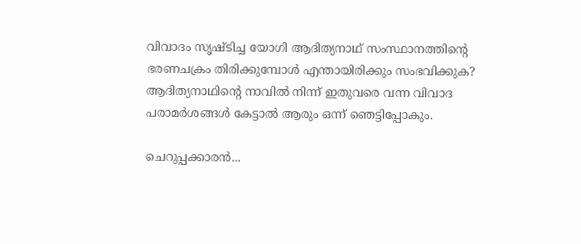വിവാദം സൃഷ്ടിച്ച യോഗി ആദിത്യനാഥ് സംസ്ഥാനത്തിന്റെ ഭരണചക്രം തിരിക്കുമ്പോള്‍ എന്തായിരിക്കും സംഭവിക്കുക? ആദിത്യനാഥിന്റെ നാവില്‍ നിന്ന് ഇതുവരെ വന്ന വിവാദ പരാമര്‍ശങ്ങള്‍ കേട്ടാല്‍ ആരും ഒന്ന് ഞെട്ടിപ്പോകും.

ചെറുപ്പക്കാരന്‍...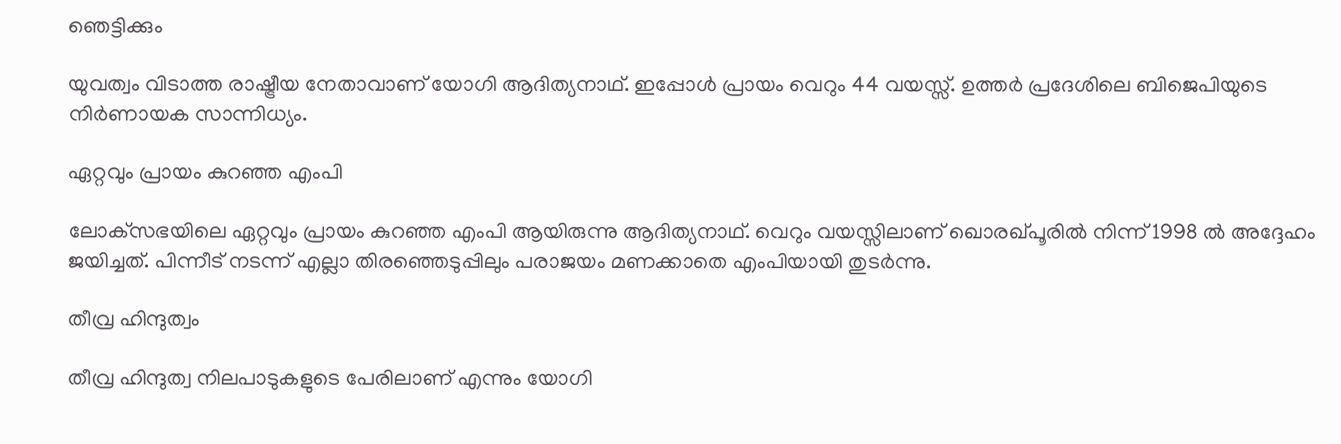ഞെട്ടിക്കും

യുവത്വം വിടാത്ത രാഷ്ട്രീയ നേതാവാണ് യോഗി ആദിത്യനാഥ്. ഇപ്പോള്‍ പ്രായം വെറും 44 വയസ്സ്. ഉത്തര്‍ പ്രദേശിലെ ബിജെപിയുടെ നിര്‍ണായക സാന്നിധ്യം.

ഏറ്റവും പ്രായം കുറഞ്ഞ എംപി

ലോക്‌സഭയിലെ ഏറ്റവും പ്രായം കുറഞ്ഞ എംപി ആയിരുന്നു ആദിത്യനാഥ്. വെറും വയസ്സിലാണ് ഖൊരഖ്പൂരില്‍ നിന്ന് 1998 ല്‍ അദ്ദേഹം ജയിച്ചത്. പിന്നീട് നടന്ന് എല്ലാ തിരഞ്ഞെടുപ്പിലും പരാജയം മണക്കാതെ എംപിയായി തുടര്‍ന്നു.

തീവ്ര ഹിന്ദുത്വം

തീവ്ര ഹിന്ദുത്വ നിലപാടുകളുടെ പേരിലാണ് എന്നും യോഗി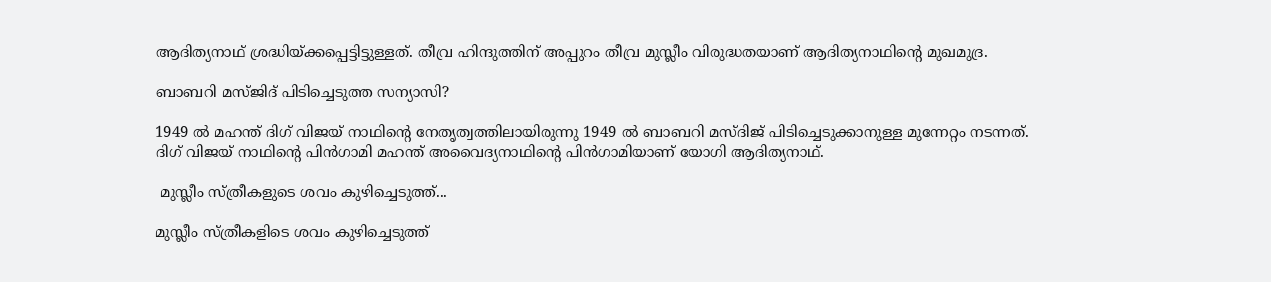ആദിത്യനാഥ് ശ്രദ്ധിയ്ക്കപ്പെട്ടിട്ടുള്ളത്. തീവ്ര ഹിന്ദുത്തിന് അപ്പുറം തീവ്ര മുസ്ലീം വിരുദ്ധതയാണ് ആദിത്യനാഥിന്റെ മുഖമുദ്ര.

ബാബറി മസ്ജിദ് പിടിച്ചെടുത്ത സന്യാസി?

1949 ല്‍ മഹന്ത് ദിഗ് വിജയ് നാഥിന്റെ നേതൃത്വത്തിലായിരുന്നു 1949 ല്‍ ബാബറി മസ്ദിജ് പിടിച്ചെടുക്കാനുള്ള മുന്നേറ്റം നടന്നത്. ദിഗ് വിജയ് നാഥിന്റെ പിന്‍ഗാമി മഹന്ത് അവൈദ്യനാഥിന്റെ പിന്‍ഗാമിയാണ് യോഗി ആദിത്യനാഥ്.

 മുസ്ലീം സ്ത്രീകളുടെ ശവം കുഴിച്ചെടുത്ത്...

മുസ്ലീം സ്ത്രീകളിടെ ശവം കുഴിച്ചെടുത്ത്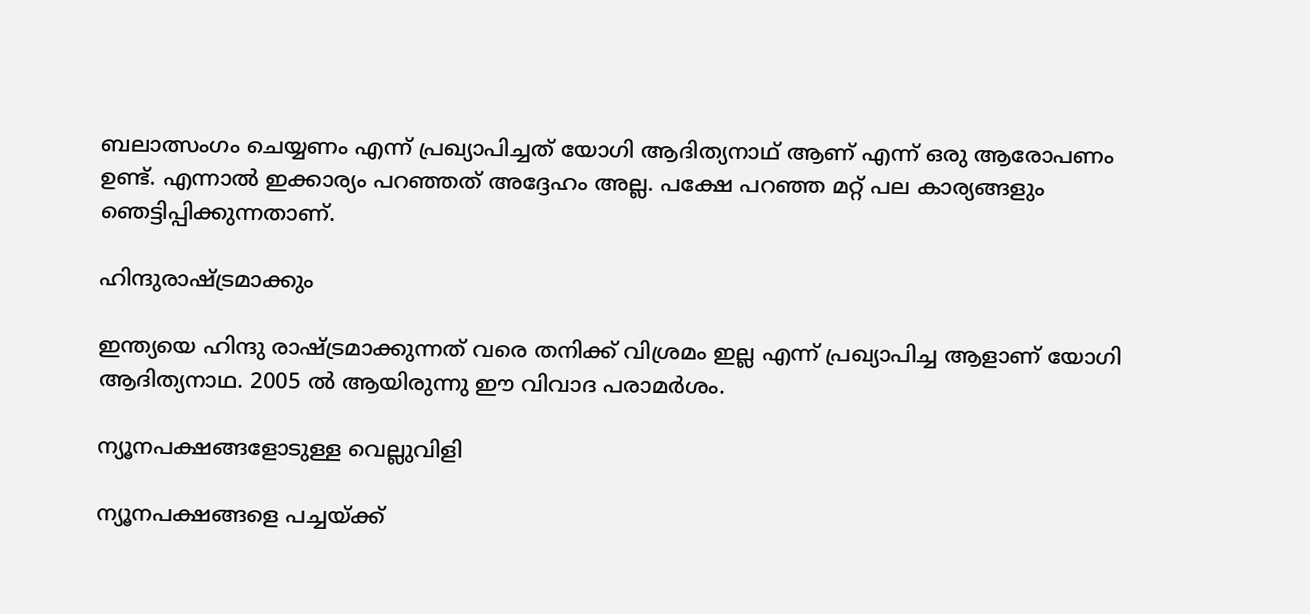ബലാത്സംഗം ചെയ്യണം എന്ന് പ്രഖ്യാപിച്ചത് യോഗി ആദിത്യനാഥ് ആണ് എന്ന് ഒരു ആരോപണം ഉണ്ട്. എന്നാല്‍ ഇക്കാര്യം പറഞ്ഞത് അദ്ദേഹം അല്ല. പക്ഷേ പറഞ്ഞ മറ്റ് പല കാര്യങ്ങളും ഞെട്ടിപ്പിക്കുന്നതാണ്.

ഹിന്ദുരാഷ്ട്രമാക്കും

ഇന്ത്യയെ ഹിന്ദു രാഷ്ട്രമാക്കുന്നത് വരെ തനിക്ക് വിശ്രമം ഇല്ല എന്ന് പ്രഖ്യാപിച്ച ആളാണ് യോഗി ആദിത്യനാഥ. 2005 ല്‍ ആയിരുന്നു ഈ വിവാദ പരാമര്‍ശം.

ന്യൂനപക്ഷങ്ങളോടുള്ള വെല്ലുവിളി

ന്യൂനപക്ഷങ്ങളെ പച്ചയ്ക്ക്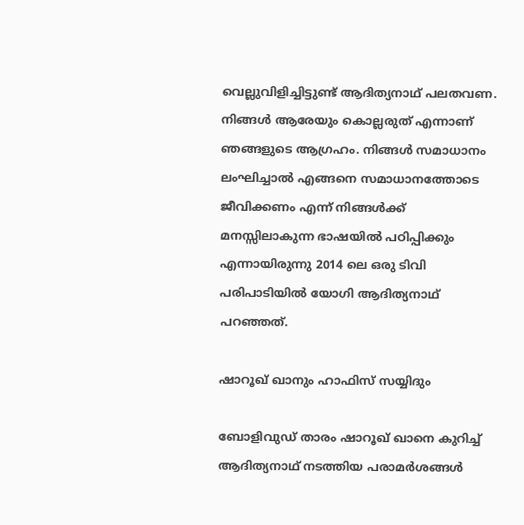വെല്ലുവിളിച്ചിട്ടുണ്ട് ആദിത്യനാഥ് പലതവണ. നിങ്ങള്‍ ആരേയും കൊല്ലരുത് എന്നാണ് ഞങ്ങളുടെ ആഗ്രഹം. നിങ്ങള്‍ സമാധാനം ലംഘിച്ചാല്‍ എങ്ങനെ സമാധാനത്തോടെ ജീവിക്കണം എന്ന് നിങ്ങള്‍ക്ക് മനസ്സിലാകുന്ന ഭാഷയില്‍ പഠിപ്പിക്കും എന്നായിരുന്നു 2014 ലെ ഒരു ടിവി പരിപാടിയില്‍ യോഗി ആദിത്യനാഥ് പറഞ്ഞത്.

ഷാറൂഖ് ഖാനും ഹാഫിസ് സയ്യിദും

ബോളിവുഡ് താരം ഷാറൂഖ് ഖാനെ കുറിച്ച് ആദിത്യനാഥ് നടത്തിയ പരാമര്‍ശങ്ങള്‍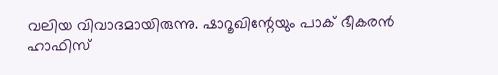വലിയ വിവാദമായിരുന്നു. ഷാറൂഖിന്റേയും പാക് ഭീകരന്‍ ഹാഫിസ്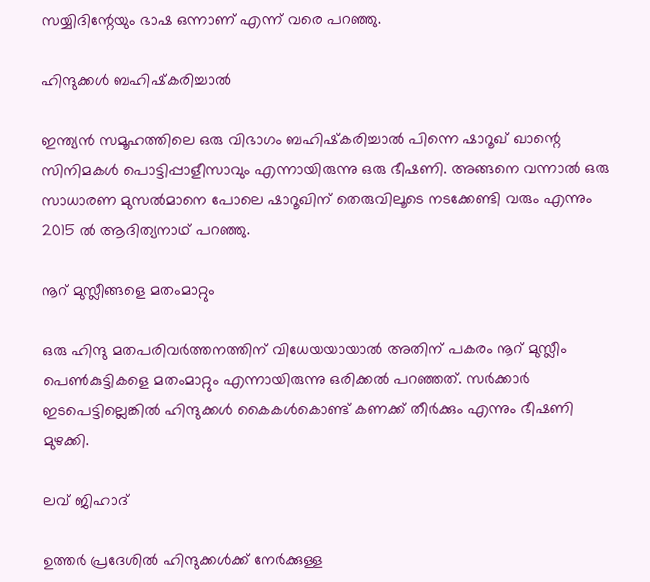സയ്യിദിന്റേയും ഭാഷ ഒന്നാണ് എന്ന് വരെ പറഞ്ഞു.

ഹിന്ദുക്കള്‍ ബഹിഷ്‌കരിച്ചാല്‍

ഇന്ത്യന്‍ സമൂഹത്തിലെ ഒരു വിഭാഗം ബഹിഷ്‌കരിച്ചാല്‍ പിന്നെ ഷാറൂഖ് ഖാന്റെ സിനിമകള്‍ പൊട്ടിപ്പാളീസാവും എന്നായിരുന്നു ഒരു ഭീഷണി. അങ്ങനെ വന്നാല്‍ ഒരു സാധാരണ മുസല്‍മാനെ പോലെ ഷാറൂഖിന് തെരുവിലൂടെ നടക്കേണ്ടി വരും എന്നും 2015 ല്‍ ആദിത്യനാഥ് പറഞ്ഞു.

നൂറ് മുസ്ലീങ്ങളെ മതംമാറ്റും

ഒരു ഹിന്ദു മതപരിവര്‍ത്തനത്തിന് വിധേയയായാല്‍ അതിന് പകരം നൂറ് മുസ്ലീം പെണ്‍കുട്ടികളെ മതംമാറ്റും എന്നായിരുന്നു ഒരിക്കല്‍ പറഞ്ഞത്. സര്‍ക്കാര്‍ ഇടപെട്ടില്ലെങ്കില്‍ ഹിന്ദുക്കള്‍ കൈകള്‍കൊണ്ട് കണക്ക് തീര്‍ക്കും എന്നും ഭീഷണി മുഴക്കി.

ലവ് ജിഹാദ്

ഉത്തര്‍ പ്രദേശില്‍ ഹിന്ദുക്കള്‍ക്ക് നേര്‍ക്കുള്ള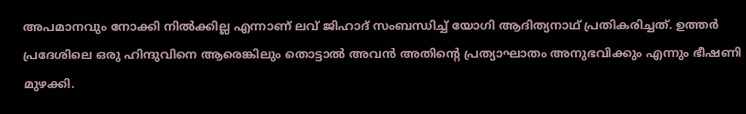അപമാനവും നോക്കി നില്‍ക്കില്ല എന്നാണ് ലവ് ജിഹാദ് സംബന്ധിച്ച് യോഗി ആദിത്യനാഥ് പ്രതികരിച്ചത്. ഉത്തര്‍ പ്രദേശിലെ ഒരു ഹിന്ദുവിനെ ആരെങ്കിലും തൊട്ടാല്‍ അവന്‍ അതിന്റെ പ്രത്യാഘാതം അനുഭവിക്കും എന്നും ഭീഷണി മുഴക്കി.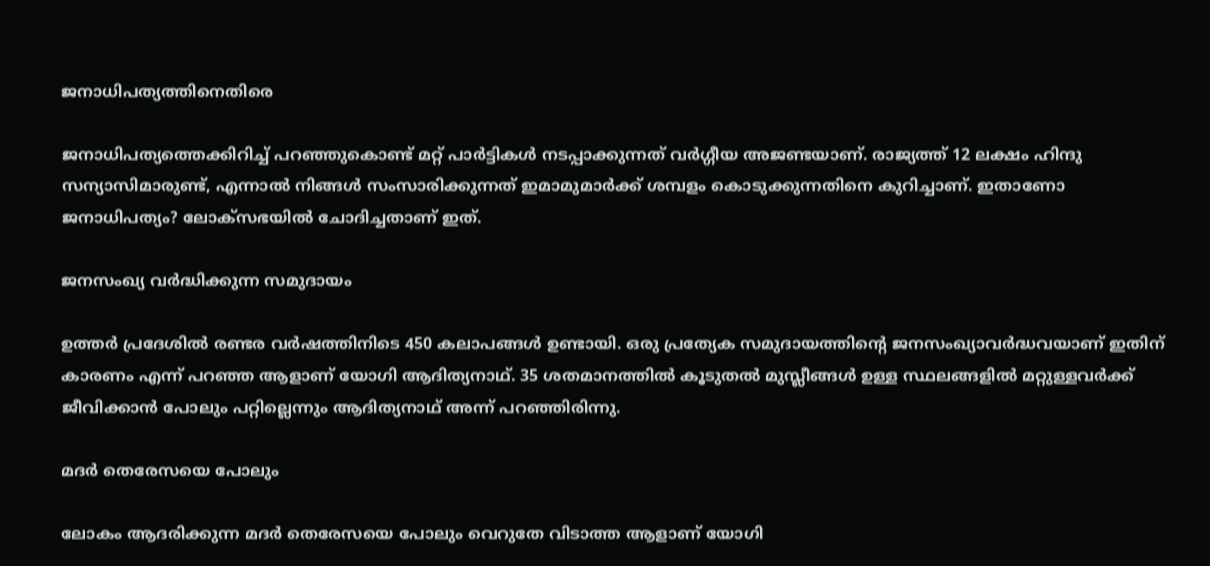ജനാധിപത്യത്തിനെതിരെ

ജനാധിപത്യത്തെക്കിറിച്ച് പറഞ്ഞുകൊണ്ട് മറ്റ് പാര്‍ട്ടികള്‍ നടപ്പാക്കുന്നത് വര്‍ഗ്ഗീയ അജണ്ടയാണ്. രാജ്യത്ത് 12 ലക്ഷം ഹിന്ദു സന്യാസിമാരുണ്ട്, എന്നാല്‍ നിങ്ങള്‍ സംസാരിക്കുന്നത് ഇമാമുമാര്‍ക്ക് ശമ്പളം കൊടുക്കുന്നതിനെ കുറിച്ചാണ്. ഇതാണോ ജനാധിപത്യം? ലോക്‌സഭയില്‍ ചോദിച്ചതാണ് ഇത്.

ജനസംഖ്യ വര്‍ദ്ധിക്കുന്ന സമുദായം

ഉത്തര്‍ പ്രദേശില്‍ രണ്ടര വര്‍ഷത്തിനിടെ 450 കലാപങ്ങള്‍ ഉണ്ടായി. ഒരു പ്രത്യേക സമുദായത്തിന്റെ ജനസംഖ്യാവര്‍ദ്ധവയാണ് ഇതിന് കാരണം എന്ന് പറഞ്ഞ ആളാണ് യോഗി ആദിത്യനാഥ്. 35 ശതമാനത്തില്‍ കൂടുതല്‍ മുസ്ലീങ്ങള്‍ ഉള്ള സ്ഥലങ്ങളില്‍ മറ്റുള്ളവര്‍ക്ക് ജീവിക്കാന്‍ പോലും പറ്റില്ലെന്നും ആദിത്യനാഥ് അന്ന് പറഞ്ഞിരിന്നു.

മദര്‍ തെരേസയെ പോലും

ലോകം ആദരിക്കുന്ന മദര്‍ തെരേസയെ പോലും വെറുതേ വിടാത്ത ആളാണ് യോഗി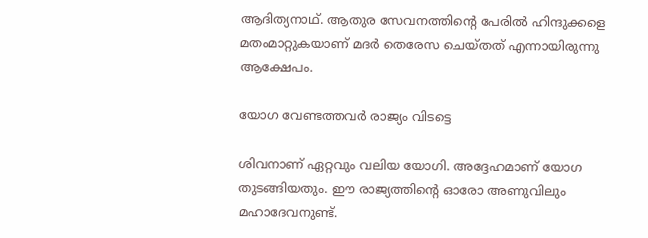ആദിത്യനാഥ്. ആതുര സേവനത്തിന്റെ പേരില്‍ ഹിന്ദുക്കളെ മതംമാറ്റുകയാണ് മദര്‍ തെരേസ ചെയ്തത് എന്നായിരുന്നു ആക്ഷേപം.

യോഗ വേണ്ടത്തവര്‍ രാജ്യം വിടട്ടെ

ശിവനാണ് ഏറ്റവും വലിയ യോഗി. അദ്ദേഹമാണ് യോഗ തുടങ്ങിയതും. ഈ രാജ്യത്തിന്റെ ഓരോ അണുവിലും മഹാദേവനുണ്ട്.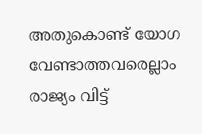അതുകൊണ്ട് യോഗ വേണ്ടാത്തവരെല്ലാം രാജ്യം വിട്ട്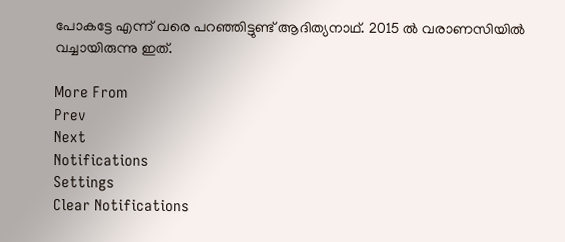പോകട്ടേ എന്ന് വരെ പറഞ്ഞിട്ടുണ്ട് ആദിത്യനാഥ്. 2015 ല്‍ വരാണസിയില്‍ വച്ചായിരുന്നു ഇത്.

More From
Prev
Next
Notifications
Settings
Clear Notifications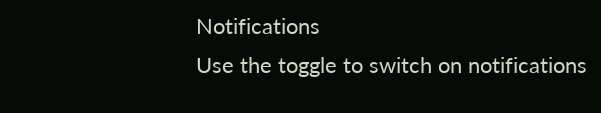Notifications
Use the toggle to switch on notifications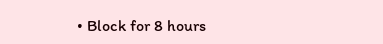• Block for 8 hours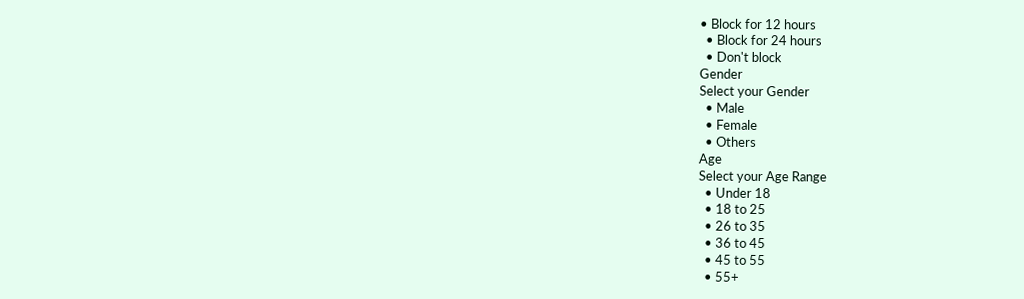• Block for 12 hours
  • Block for 24 hours
  • Don't block
Gender
Select your Gender
  • Male
  • Female
  • Others
Age
Select your Age Range
  • Under 18
  • 18 to 25
  • 26 to 35
  • 36 to 45
  • 45 to 55
  • 55+